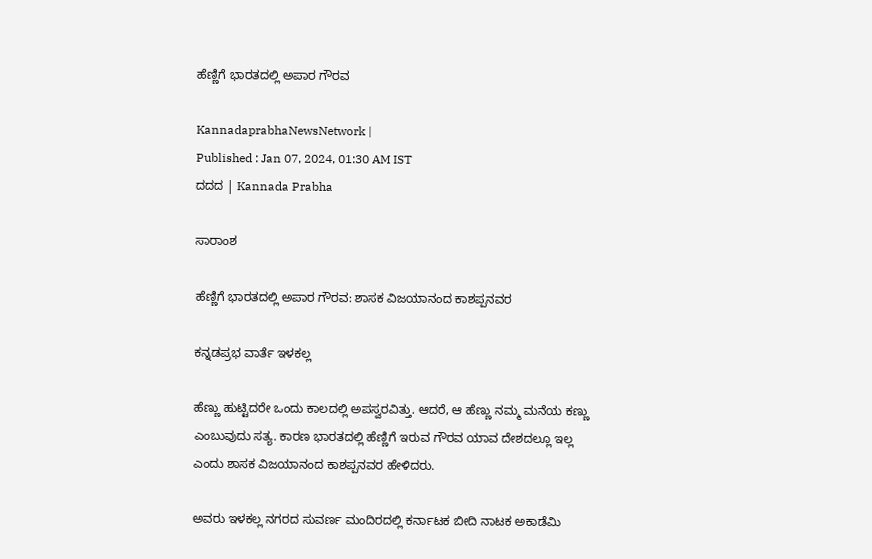ಹೆಣ್ಣಿಗೆ ಭಾರತದಲ್ಲಿ ಅಪಾರ ಗೌರವ

KannadaprabhaNewsNetwork |
Published : Jan 07, 2024, 01:30 AM IST
ದದದ | Kannada Prabha

ಸಾರಾಂಶ

ಹೆಣ್ಣಿಗೆ ಭಾರತದಲ್ಲಿ ಅಪಾರ ಗೌರವ: ಶಾಸಕ ವಿಜಯಾನಂದ ಕಾಶಪ್ಪನವರ

ಕನ್ನಡಪ್ರಭ ವಾರ್ತೆ ಇಳಕಲ್ಲ

ಹೆಣ್ಣು ಹುಟ್ಟಿದರೇ ಒಂದು ಕಾಲದಲ್ಲಿ ಅಪಸ್ವರವಿತ್ತು. ಆದರೆ, ಆ ಹೆಣ್ಣು ನಮ್ಮ ಮನೆಯ ಕಣ್ಣು ಎಂಬುವುದು ಸತ್ಯ. ಕಾರಣ ಭಾರತದಲ್ಲಿ ಹೆಣ್ಣಿಗೆ ಇರುವ ಗೌರವ ಯಾವ ದೇಶದಲ್ಲೂ ಇಲ್ಲ ಎಂದು ಶಾಸಕ ವಿಜಯಾನಂದ ಕಾಶಪ್ಪನವರ ಹೇಳಿದರು.

ಅವರು ಇಳಕಲ್ಲ ನಗರದ ಸುವರ್ಣ ಮಂದಿರದಲ್ಲಿ ಕರ್ನಾಟಕ ಬೀದಿ ನಾಟಕ ಅಕಾಡೆಮಿ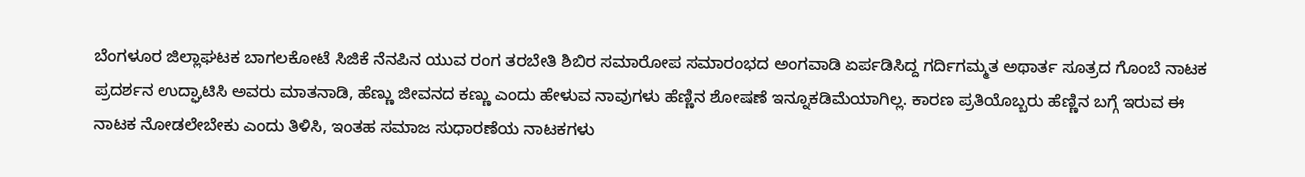ಬೆಂಗಳೂರ ಜಿಲ್ಲಾಘಟಕ ಬಾಗಲಕೋಟೆ ಸಿಜಿಕೆ ನೆನಪಿನ ಯುವ ರಂಗ ತರಬೇತಿ ಶಿಬಿರ ಸಮಾರೋಪ ಸಮಾರಂಭದ ಅಂಗವಾಡಿ ಏರ್ಪಡಿಸಿದ್ದ ಗರ್ದಿಗಮ್ಮತ ಅಥಾರ್ತ ಸೂತ್ರದ ಗೊಂಬೆ ನಾಟಕ ಪ್ರದರ್ಶನ ಉದ್ಘಾಟಿಸಿ ಅವರು ಮಾತನಾಡಿ, ಹೆಣ್ಣು ಜೀವನದ ಕಣ್ಣು ಎಂದು ಹೇಳುವ ನಾವುಗಳು ಹೆಣ್ಣಿನ ಶೋಷಣೆ ಇನ್ನೂಕಡಿಮೆಯಾಗಿಲ್ಲ. ಕಾರಣ ಪ್ರತಿಯೊಬ್ಬರು ಹೆಣ್ಣಿನ ಬಗ್ಗೆ ಇರುವ ಈ ನಾಟಕ ನೋಡಲೇಬೇಕು ಎಂದು ತಿಳಿಸಿ, ಇಂತಹ ಸಮಾಜ ಸುಧಾರಣೆಯ ನಾಟಕಗಳು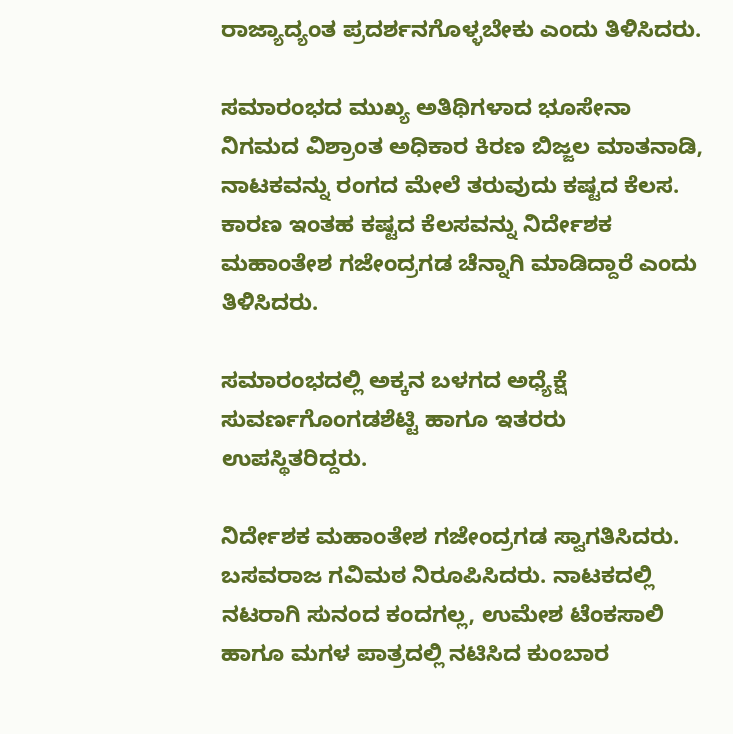ರಾಜ್ಯಾದ್ಯಂತ ಪ್ರದರ್ಶನಗೊಳ್ಳಬೇಕು ಎಂದು ತಿಳಿಸಿದರು.

ಸಮಾರಂಭದ ಮುಖ್ಯ ಅತಿಥಿಗಳಾದ ಭೂಸೇನಾ ನಿಗಮದ ವಿಶ್ರಾಂತ ಅಧಿಕಾರ ಕಿರಣ ಬಿಜ್ಜಲ ಮಾತನಾಡಿ, ನಾಟಕವನ್ನು ರಂಗದ ಮೇಲೆ ತರುವುದು ಕಷ್ಟದ ಕೆಲಸ. ಕಾರಣ ಇಂತಹ ಕಷ್ಟದ ಕೆಲಸವನ್ನು ನಿರ್ದೇಶಕ ಮಹಾಂತೇಶ ಗಜೇಂದ್ರಗಡ ಚೆನ್ನಾಗಿ ಮಾಡಿದ್ದಾರೆ ಎಂದು ತಿಳಿಸಿದರು.

ಸಮಾರಂಭದಲ್ಲಿ ಅಕ್ಕನ ಬಳಗದ ಅಧ್ಯೆಕ್ಷೆ ಸುವರ್ಣಗೊಂಗಡಶೆಟ್ಟಿ ಹಾಗೂ ಇತರರು ಉಪಸ್ಥಿತರಿದ್ದರು.

ನಿರ್ದೇಶಕ ಮಹಾಂತೇಶ ಗಜೇಂದ್ರಗಡ ಸ್ವಾಗತಿಸಿದರು. ಬಸವರಾಜ ಗವಿಮಠ ನಿರೂಪಿಸಿದರು. ನಾಟಕದಲ್ಲಿ ನಟರಾಗಿ ಸುನಂದ ಕಂದಗಲ್ಲ, ಉಮೇಶ ಟೆಂಕಸಾಲಿ ಹಾಗೂ ಮಗಳ ಪಾತ್ರದಲ್ಲಿ ನಟಿಸಿದ ಕುಂಬಾರ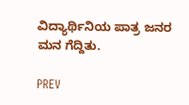ವಿದ್ಯಾರ್ಥಿನಿಯ ಪಾತ್ರ ಜನರ ಮನ ಗೆದ್ದಿತು.

PREV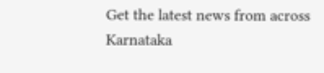Get the latest news from across Karnataka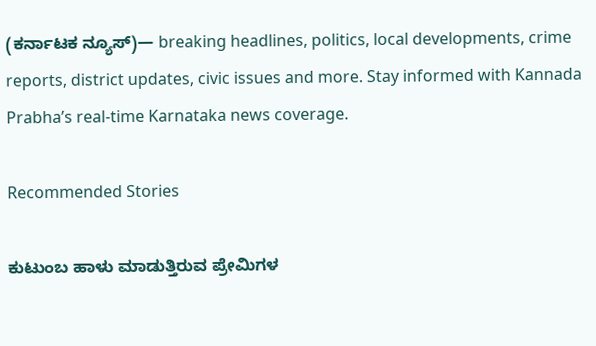(ಕರ್ನಾಟಕ ನ್ಯೂಸ್)— breaking headlines, politics, local developments, crime reports, district updates, civic issues and more. Stay informed with Kannada Prabha’s real‑time Karnataka news coverage.

Recommended Stories

ಕುಟುಂಬ ಹಾಳು ಮಾಡುತ್ತಿರುವ ಪ್ರೇಮಿಗಳ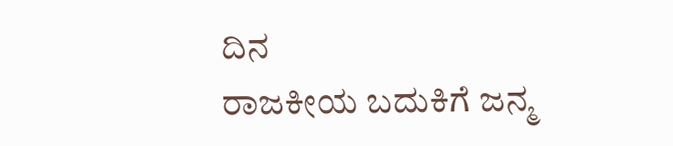ದಿನ
ರಾಜಕೀಯ ಬದುಕಿಗೆ ಜನ್ಮ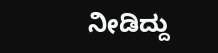ನೀಡಿದ್ದು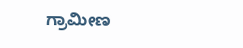ಗ್ರಾಮೀಣ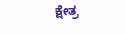ಕ್ಷೇತ್ರ